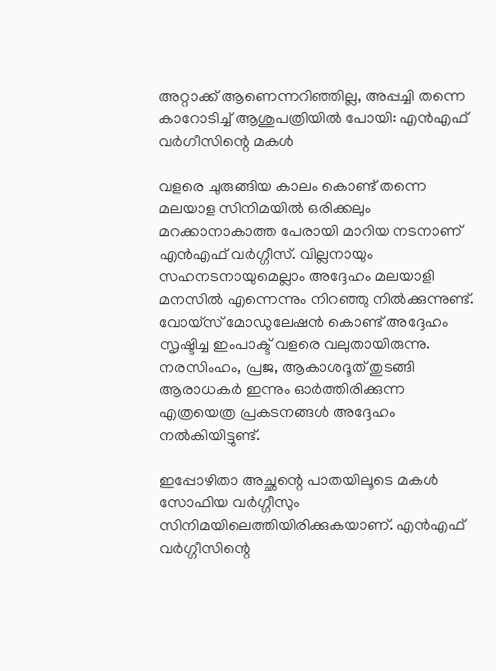അറ്റാക്ക് ആണെന്നറിഞ്ഞില്ല, അപ്പച്ചി തന്നെ കാറോടിച്ച് ആശുപത്രിയില്‍ പോയി: എന്‍എഫ് വര്‍ഗീസിന്റെ മകള്‍

വളരെ ചുരുങ്ങിയ കാലം കൊണ്ട് തന്നെ മലയാള സിനിമയില്‍ ഒരിക്കലും മറക്കാനാകാത്ത പേരായി മാറിയ നടനാണ് എന്‍എഫ് വര്‍ഗ്ഗീസ്. വില്ലനായും സഹനടനായുമെല്ലാം അദ്ദേഹം മലയാളി മനസില്‍ എന്നെന്നും നിറഞ്ഞു നില്‍ക്കുന്നുണ്ട്. വോയ്‌സ് മോഡുലേഷന്‍ കൊണ്ട് അദ്ദേഹം സൃഷ്ടിച്ച ഇംപാക്ട് വളരെ വലുതായിരുന്നു. നരസിംഹം, പ്രജ, ആകാശദൂത് തുടങ്ങി ആരാധകര്‍ ഇന്നും ഓര്‍ത്തിരിക്കുന്ന എത്രയെത്ര പ്രകടനങ്ങള്‍ അദ്ദേഹം നല്‍കിയിട്ടുണ്ട്.

ഇപ്പോഴിതാ അച്ഛന്റെ പാതയിലൂടെ മകള്‍ സോഫിയ വര്‍ഗ്ഗീസും സിനിമയിലെത്തിയിരിക്കുകയാണ്. എന്‍എഫ് വര്‍ഗ്ഗീസിന്റെ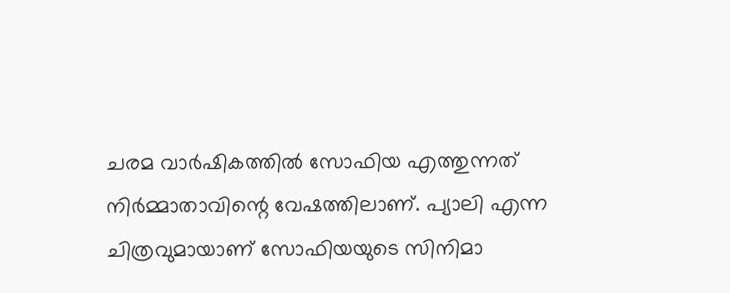ചരമ വാര്‍ഷികത്തില്‍ സോഫിയ എത്തുന്നത് നിര്‍മ്മാതാവിന്റെ വേഷത്തിലാണ്. പ്യാലി എന്ന ചിത്രവുമായാണ് സോഫിയയുടെ സിനിമാ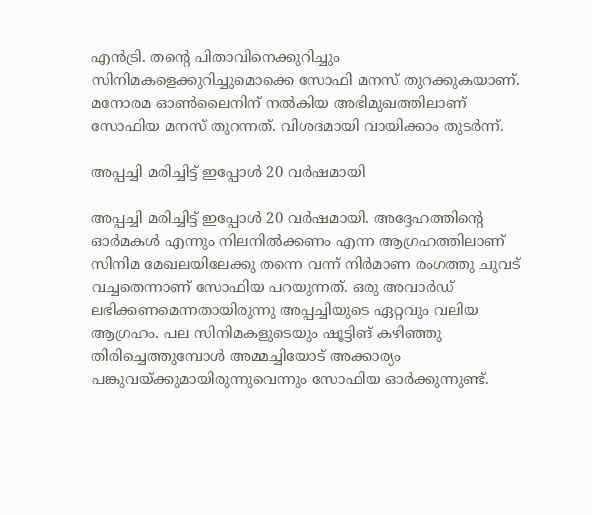എന്‍ട്രി. തന്റെ പിതാവിനെക്കുറിച്ചും സിനിമകളെക്കുറിച്ചുമൊക്കെ സോഫി മനസ് തുറക്കുകയാണ്. മനോരമ ഓണ്‍ലൈനിന് നല്‍കിയ അഭിമുഖത്തിലാണ് സോഫിയ മനസ് തുറന്നത്. വിശദമായി വായിക്കാം തുടര്‍ന്ന്.

അപ്പച്ചി മരിച്ചിട്ട് ഇപ്പോള്‍ 20 വര്‍ഷമായി

അപ്പച്ചി മരിച്ചിട്ട് ഇപ്പോള്‍ 20 വര്‍ഷമായി. അദ്ദേഹത്തിന്റെ ഓര്‍മകള്‍ എന്നും നിലനില്‍ക്കണം എന്ന ആഗ്രഹത്തിലാണ് സിനിമ മേഖലയിലേക്കു തന്നെ വന്ന് നിര്‍മാണ രംഗത്തു ചുവട് വച്ചതെന്നാണ് സോഫിയ പറയുന്നത്. ഒരു അവാര്‍ഡ് ലഭിക്കണമെന്നതായിരുന്നു അപ്പച്ചിയുടെ ഏറ്റവും വലിയ ആഗ്രഹം. പല സിനിമകളുടെയും ഷൂട്ടിങ് കഴിഞ്ഞു തിരിച്ചെത്തുമ്പോള്‍ അമ്മച്ചിയോട് അക്കാര്യം പങ്കുവയ്ക്കുമായിരുന്നുവെന്നും സോഫിയ ഓര്‍ക്കുന്നുണ്ട്.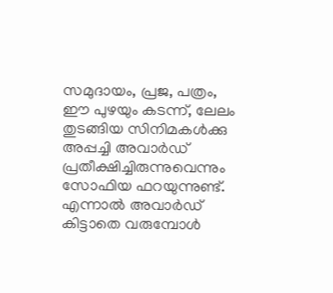സമുദായം, പ്രജ, പത്രം, ഈ പുഴയും കടന്ന്, ലേലം തുടങ്ങിയ സിനിമകള്‍ക്കു അപ്പച്ചി അവാര്‍ഡ് പ്രതീക്ഷിച്ചിരുന്നുവെന്നും സോഫിയ ഫറയുന്നുണ്ട്. എന്നാല്‍ അവാര്‍ഡ് കിട്ടാതെ വരുമ്പോള്‍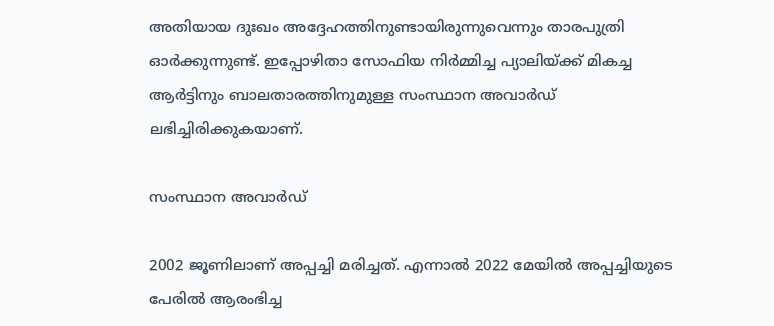അതിയായ ദുഃഖം അദ്ദേഹത്തിനുണ്ടായിരുന്നുവെന്നും താരപുത്രി ഓര്‍ക്കുന്നുണ്ട്. ഇപ്പോഴിതാ സോഫിയ നിര്‍മ്മിച്ച പ്യാലിയ്ക്ക് മികച്ച ആര്‍ട്ടിനും ബാലതാരത്തിനുമുള്ള സംസ്ഥാന അവാര്‍ഡ് ലഭിച്ചിരിക്കുകയാണ്.

സംസ്ഥാന അവാര്‍ഡ്

2002 ജൂണിലാണ് അപ്പച്ചി മരിച്ചത്. എന്നാല്‍ 2022 മേയില്‍ അപ്പച്ചിയുടെ പേരില്‍ ആരംഭിച്ച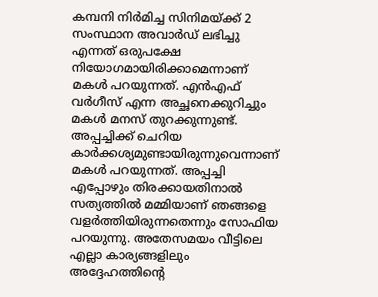കമ്പനി നിര്‍മിച്ച സിനിമയ്ക്ക് 2 സംസ്ഥാന അവാര്‍ഡ് ലഭിച്ചു എന്നത് ഒരുപക്ഷേ നിയോഗമായിരിക്കാമെന്നാണ് മകള്‍ പറയുന്നത്. എന്‍എഫ് വര്‍ഗീസ് എന്ന അച്ഛനെക്കുറിച്ചും മകള്‍ മനസ് തുറക്കുന്നുണ്ട്. അപ്പച്ചിക്ക് ചെറിയ കാര്‍ക്കശ്യമുണ്ടായിരുന്നുവെന്നാണ് മകള്‍ പറയുന്നത്. അപ്പച്ചി എപ്പോഴും തിരക്കായതിനാല്‍ സത്യത്തില്‍ മമ്മിയാണ് ഞങ്ങളെ വളര്‍ത്തിയിരുന്നതെന്നും സോഫിയ പറയുന്നു. അതേസമയം വീട്ടിലെ എല്ലാ കാര്യങ്ങളിലും അദ്ദേഹത്തിന്റെ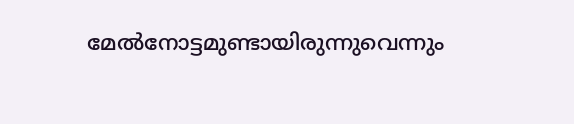മേല്‍നോട്ടമുണ്ടായിരുന്നുവെന്നും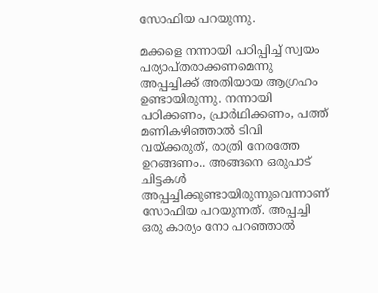സോഫിയ പറയുന്നു.

മക്കളെ നന്നായി പഠിപ്പിച്ച് സ്വയം പര്യാപ്തരാക്കണമെന്നു അപ്പച്ചിക്ക് അതിയായ ആഗ്രഹം ഉണ്ടായിരുന്നു. നന്നായി പഠിക്കണം, പ്രാര്‍ഥിക്കണം, പത്ത് മണികഴിഞ്ഞാല്‍ ടിവി വയ്ക്കരുത്, രാത്രി നേരത്തേ ഉറങ്ങണം.. അങ്ങനെ ഒരുപാട് ചിട്ടകള്‍ അപ്പച്ചിക്കുണ്ടായിരുന്നുവെന്നാണ് സോഫിയ പറയുന്നത്. അപ്പച്ചി ഒരു കാര്യം നോ പറഞ്ഞാല്‍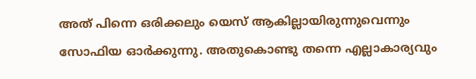അത് പിന്നെ ഒരിക്കലും യെസ് ആകില്ലായിരുന്നുവെന്നും സോഫിയ ഓര്‍ക്കുന്നു. അതുകൊണ്ടു തന്നെ എല്ലാകാര്യവും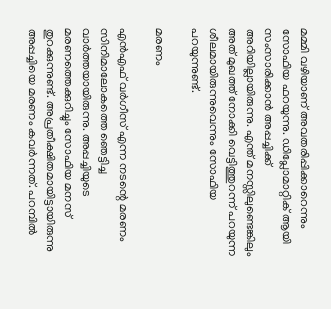മമ്മി വഴിയാണ് അവതരിപ്പിക്കാറെന്നും സോഫിയ ഫറയുന്നു. ഡിപ്ലോമാറ്റിക് ആയി സംസാരിക്കാന്‍ അപ്പച്ചിക്ക് അറിയില്ലായിരുന്നു. എന്ത് മനസ്സിലുണ്ടെങ്കിലും അത് മുഖത്ത് നോക്കി വെട്ടിത്തുറന്ന് പറയുന്ന ശീലമായിരുന്നുവെന്നും സോഫിയ പറയുന്നുണ്ട്.

മരണം

എന്‍എഫ് വര്‍ഗീസ് എന്ന നടന്റെ മരണം സിനിമാലോകത്തെ ഞെട്ടിച്ച വാര്‍ത്തയായിരുന്നു. അപ്പച്ചിയുടെ മരണത്തെക്കുറിച്ചും സോഫിയ മനസ് തുറക്കുന്നുണ്ട്. അപ്രതീക്ഷിതമായിട്ടായിരുന്നു അപ്പച്ചിയെ മരണം കവര്‍ന്നത്. പറമ്പില്‍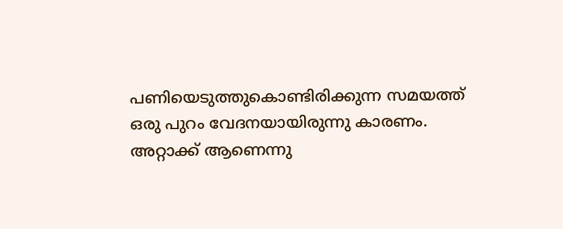പണിയെടുത്തുകൊണ്ടിരിക്കുന്ന സമയത്ത് ഒരു പുറം വേദനയായിരുന്നു കാരണം. അറ്റാക്ക് ആണെന്നു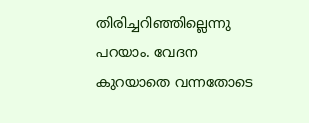തിരിച്ചറിഞ്ഞില്ലെന്നു പറയാം. വേദന കുറയാതെ വന്നതോടെ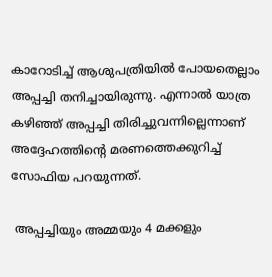കാറോടിച്ച് ആശുപത്രിയില്‍ പോയതെല്ലാം അപ്പച്ചി തനിച്ചായിരുന്നു. എന്നാല്‍ യാത്ര കഴിഞ്ഞ് അപ്പച്ചി തിരിച്ചുവന്നില്ലെന്നാണ് അദ്ദേഹത്തിന്റെ മരണത്തെക്കുറിച്ച് സോഫിയ പറയുന്നത്.

 അപ്പച്ചിയും അമ്മയും 4 മക്കളും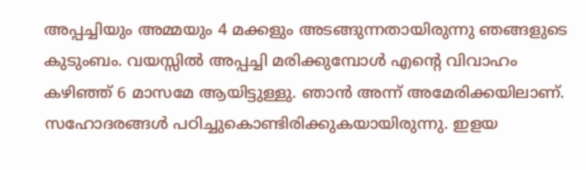അപ്പച്ചിയും അമ്മയും 4 മക്കളും അടങ്ങുന്നതായിരുന്നു ഞങ്ങളുടെ കുടുംബം. വയസ്സില്‍ അപ്പച്ചി മരിക്കുമ്പോള്‍ എന്റെ വിവാഹം കഴിഞ്ഞ് 6 മാസമേ ആയിട്ടുള്ളു. ഞാന്‍ അന്ന് അമേരിക്കയിലാണ്. സഹോദരങ്ങള്‍ പഠിച്ചുകൊണ്ടിരിക്കുകയായിരുന്നു. ഇളയ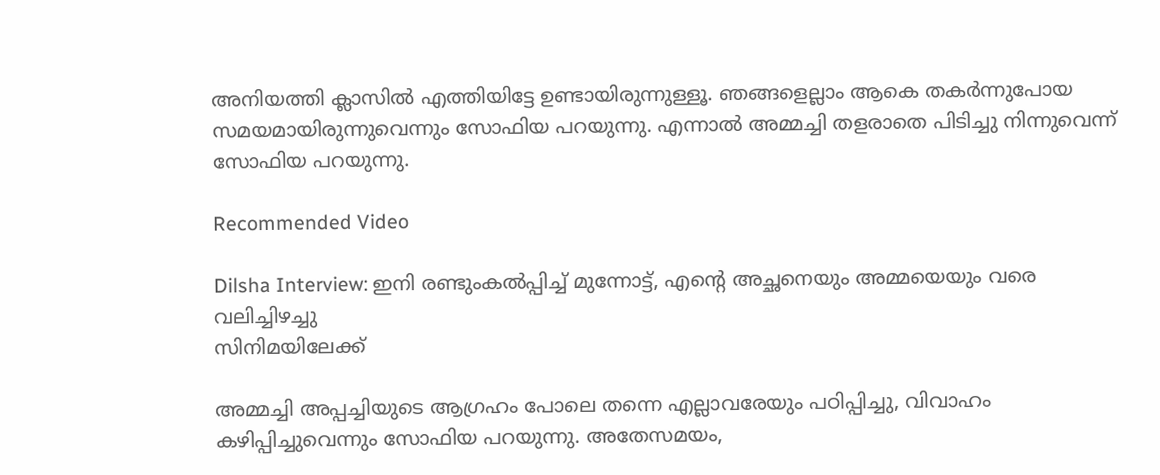അനിയത്തി ക്ലാസില്‍ എത്തിയിട്ടേ ഉണ്ടായിരുന്നുള്ളൂ. ഞങ്ങളെല്ലാം ആകെ തകര്‍ന്നുപോയ സമയമായിരുന്നുവെന്നും സോഫിയ പറയുന്നു. എന്നാല്‍ അമ്മച്ചി തളരാതെ പിടിച്ചു നിന്നുവെന്ന് സോഫിയ പറയുന്നു.

Recommended Video

Dilsha Interview: ഇനി രണ്ടുംകൽപ്പിച്ച് മുന്നോട്ട്, എന്റെ അച്ഛനെയും അമ്മയെയും വരെ വലിച്ചിഴച്ചു
സിനിമയിലേക്ക്

അമ്മച്ചി അപ്പച്ചിയുടെ ആഗ്രഹം പോലെ തന്നെ എല്ലാവരേയും പഠിപ്പിച്ചു, വിവാഹം കഴിപ്പിച്ചുവെന്നും സോഫിയ പറയുന്നു. അതേസമയം,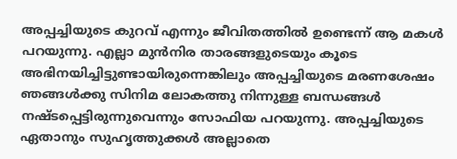അപ്പച്ചിയുടെ കുറവ് എന്നും ജീവിതത്തില്‍ ഉണ്ടെന്ന് ആ മകള്‍ പറയുന്നു. എല്ലാ മുന്‍നിര താരങ്ങളുടെയും കൂടെ അഭിനയിച്ചിട്ടുണ്ടായിരുന്നെങ്കിലും അപ്പച്ചിയുടെ മരണശേഷം ഞങ്ങള്‍ക്കു സിനിമ ലോകത്തു നിന്നുള്ള ബന്ധങ്ങള്‍ നഷ്ടപ്പെട്ടിരുന്നുവെന്നും സോഫിയ പറയുന്നു. അപ്പച്ചിയുടെ ഏതാനും സുഹൃത്തുക്കള്‍ അല്ലാതെ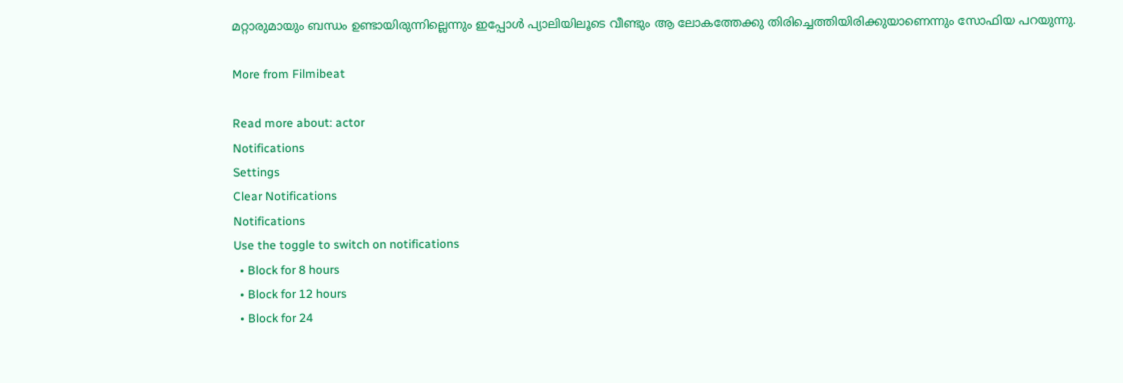മറ്റാരുമായും ബന്ധം ഉണ്ടായിരുന്നില്ലെന്നും ഇപ്പോള്‍ പ്യാലിയിലൂടെ വീണ്ടും ആ ലോകത്തേക്കു തിരിച്ചെത്തിയിരിക്കുയാണെന്നും സോഫിയ പറയുന്നു.

More from Filmibeat

Read more about: actor
Notifications
Settings
Clear Notifications
Notifications
Use the toggle to switch on notifications
  • Block for 8 hours
  • Block for 12 hours
  • Block for 24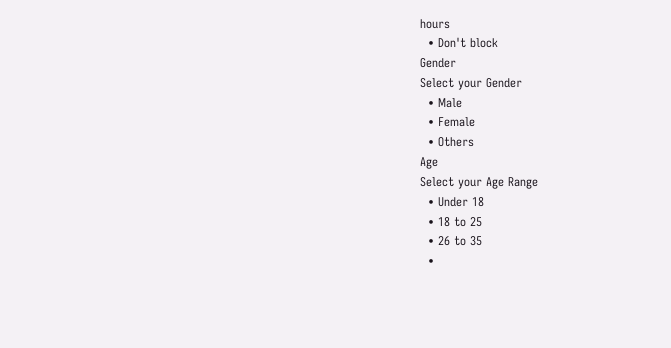hours
  • Don't block
Gender
Select your Gender
  • Male
  • Female
  • Others
Age
Select your Age Range
  • Under 18
  • 18 to 25
  • 26 to 35
  •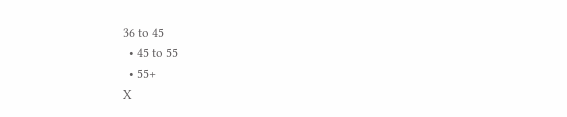36 to 45
  • 45 to 55
  • 55+
X